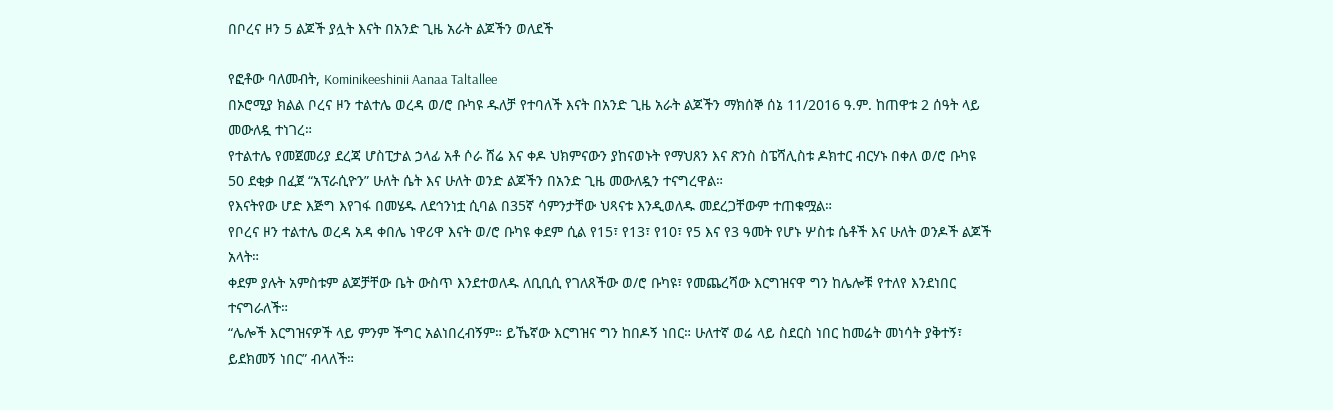በቦረና ዞን 5 ልጆች ያሏት እናት በአንድ ጊዜ አራት ልጆችን ወለደች

የፎቶው ባለመብት, Kominikeeshinii Aanaa Taltallee
በኦሮሚያ ክልል ቦረና ዞን ተልተሌ ወረዳ ወ/ሮ ቡካዩ ዱለቻ የተባለች እናት በአንድ ጊዜ አራት ልጆችን ማክሰኞ ሰኔ 11/2016 ዓ.ም. ከጠዋቱ 2 ሰዓት ላይ መውለዷ ተነገረ።
የተልተሌ የመጀመሪያ ደረጃ ሆስፒታል ኃላፊ አቶ ሶራ ሸሬ እና ቀዶ ህክምናውን ያከናወኑት የማህጸን እና ጽንስ ስፔሻሊስቱ ዶክተር ብርሃኑ በቀለ ወ/ሮ ቡካዩ 50 ደቂቃ በፈጀ “አፕራሲዮን” ሁለት ሴት እና ሁለት ወንድ ልጆችን በአንድ ጊዜ መውለዷን ተናግረዋል።
የእናትየው ሆድ እጅግ እየገፋ በመሄዱ ለደኅንነቷ ሲባል በ35ኛ ሳምንታቸው ህጻናቱ እንዲወለዱ መደረጋቸውም ተጠቁሟል።
የቦረና ዞን ተልተሌ ወረዳ አዳ ቀበሌ ነዋሪዋ እናት ወ/ሮ ቡካዩ ቀደም ሲል የ15፣ የ13፣ የ10፣ የ5 እና የ3 ዓመት የሆኑ ሦስቱ ሴቶች እና ሁለት ወንዶች ልጆች አላት።
ቀደም ያሉት አምስቱም ልጆቻቸው ቤት ውስጥ እንደተወለዱ ለቢቢሲ የገለጸችው ወ/ሮ ቡካዩ፣ የመጨረሻው እርግዝናዋ ግን ከሌሎቹ የተለየ እንደነበር ተናግራለች።
“ሌሎች እርግዝናዎች ላይ ምንም ችግር አልነበረብኝም። ይኼኛው እርግዝና ግን ከበዶኝ ነበር። ሁለተኛ ወሬ ላይ ስደርስ ነበር ከመሬት መነሳት ያቅተኝ፣ ይደክመኝ ነበር” ብላለች።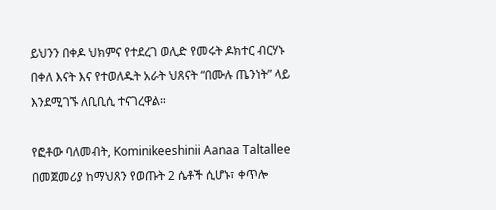ይህንን በቀዶ ህክምና የተደረገ ወሊድ የመሩት ዶክተር ብርሃኑ በቀለ እናት እና የተወለዱት አራት ህጸናት “በሙሉ ጤንነት” ላይ እንደሚገኙ ለቢቢሲ ተናገረዋል።

የፎቶው ባለመብት, Kominikeeshinii Aanaa Taltallee
በመጀመሪያ ከማህጸን የወጡት 2 ሴቶች ሲሆኑ፣ ቀጥሎ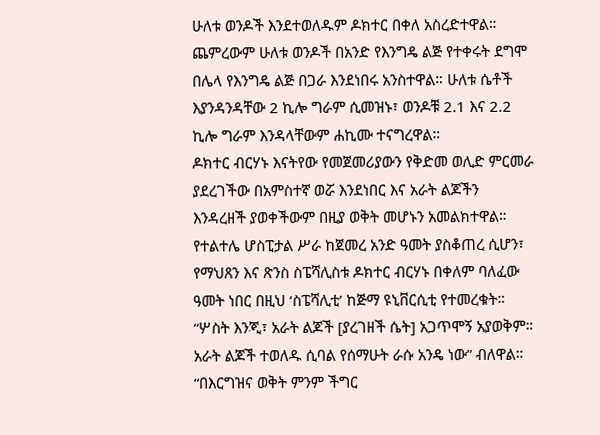ሁለቱ ወንዶች እንደተወለዱም ዶክተር በቀለ አስረድተዋል።
ጨምረውም ሁለቱ ወንዶች በአንድ የእንግዴ ልጅ የተቀሩት ደግሞ በሌላ የእንግዴ ልጅ በጋራ እንደነበሩ አንስተዋል። ሁለቱ ሴቶች እያንዳንዳቸው 2 ኪሎ ግራም ሲመዝኑ፣ ወንዶቹ 2.1 እና 2.2 ኪሎ ግራም እንዳላቸውም ሐኪሙ ተናግረዋል።
ዶክተር ብርሃኑ እናትየው የመጀመሪያውን የቅድመ ወሊድ ምርመራ ያደረገችው በአምስተኛ ወሯ እንደነበር እና አራት ልጆችን እንዳረዘች ያወቀችውም በዚያ ወቅት መሆኑን አመልክተዋል።
የተልተሌ ሆስፒታል ሥራ ከጀመረ አንድ ዓመት ያስቆጠረ ሲሆን፣ የማህጸን እና ጽንስ ስፔሻሊስቱ ዶክተር ብርሃኑ በቀለም ባለፈው ዓመት ነበር በዚህ ‘ስፔሻሊቲ’ ከጅማ ዩኒቨርሲቲ የተመረቁት።
“ሦስት እንጂ፣ አራት ልጆች [ያረገዘች ሴት] አጋጥሞኝ አያወቅም። አራት ልጆች ተወለዱ ሲባል የሰማሁት ራሱ አንዴ ነው” ብለዋል።
“በእርግዝና ወቅት ምንም ችግር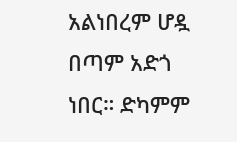አልነበረም ሆዷ በጣም አድጎ ነበር። ድካምም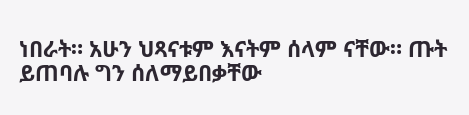ነበራት። አሁን ህጻናቱም እናትም ሰላም ናቸው። ጡት ይጠባሉ ግን ሰለማይበቃቸው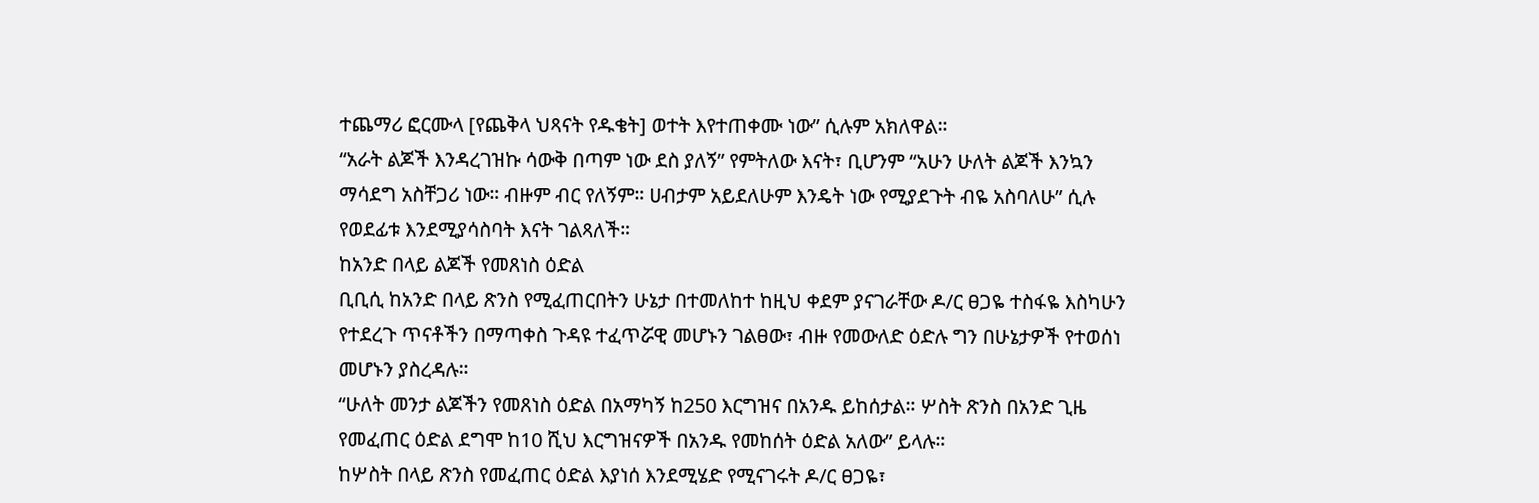ተጨማሪ ፎርሙላ [የጨቅላ ህጻናት የዱቄት] ወተት እየተጠቀሙ ነው” ሲሉም አክለዋል።
“አራት ልጆች እንዳረገዝኩ ሳውቅ በጣም ነው ደስ ያለኝ” የምትለው እናት፣ ቢሆንም “አሁን ሁለት ልጆች እንኳን ማሳደግ አስቸጋሪ ነው። ብዙም ብር የለኝም። ሀብታም አይደለሁም እንዴት ነው የሚያደጉት ብዬ አስባለሁ” ሲሉ የወደፊቱ እንደሚያሳስባት እናት ገልጻለች።
ከአንድ በላይ ልጆች የመጸነስ ዕድል
ቢቢሲ ከአንድ በላይ ጽንስ የሚፈጠርበትን ሁኔታ በተመለከተ ከዚህ ቀደም ያናገራቸው ዶ/ር ፀጋዬ ተስፋዬ እስካሁን የተደረጉ ጥናቶችን በማጣቀስ ጉዳዩ ተፈጥሯዊ መሆኑን ገልፀው፣ ብዙ የመውለድ ዕድሉ ግን በሁኔታዎች የተወሰነ መሆኑን ያስረዳሉ።
“ሁለት መንታ ልጆችን የመጸነስ ዕድል በአማካኝ ከ250 እርግዝና በአንዱ ይከሰታል። ሦስት ጽንስ በአንድ ጊዜ የመፈጠር ዕድል ደግሞ ከ10 ሺህ እርግዝናዎች በአንዱ የመከሰት ዕድል አለው” ይላሉ።
ከሦስት በላይ ጽንስ የመፈጠር ዕድል እያነሰ እንደሚሄድ የሚናገሩት ዶ/ር ፀጋዬ፣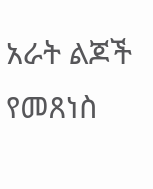አራት ልጆች የመጸነስ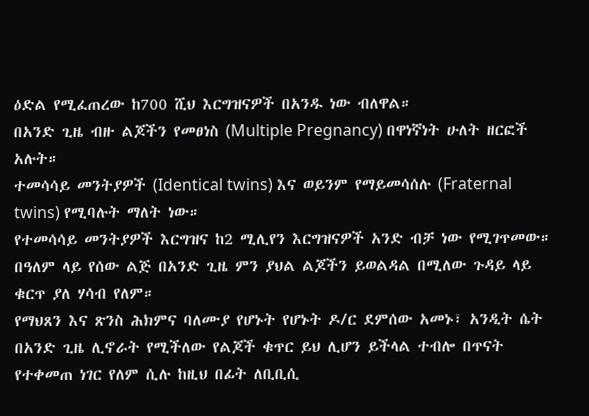ዕድል የሚፈጠረው ከ700 ሺህ እርግዝናዎች በአንዱ ነው ብለዋል።
በአንድ ጊዜ ብዙ ልጆችን የመፀነስ (Multiple Pregnancy) በዋነኛነት ሁለት ዘርፎች አሉት።
ተመሳሳይ መንትያዎች (Identical twins) እና ወይንም የማይመሳሰሉ (Fraternal twins) የሚባሉት ማለት ነው።
የተመሳሳይ መንትያዎች እርግዝና ከ2 ሚሊየን እርግዝናዎች አንድ ብቻ ነው የሚገጥመው።
በዓለም ላይ የሰው ልጅ በአንድ ጊዜ ምን ያህል ልጆችን ይወልዳል በሚለው ጉዳይ ላይ ቁርጥ ያለ ሃሳብ የለም።
የማህጸን እና ጽንስ ሕክምና ባለሙያ የሆኑት የሆኑት ዶ/ር ደምሰው አመኑ፣ አንዲት ሴት በአንድ ጊዜ ሊኖራት የሚችለው የልጆች ቁጥር ይህ ሊሆን ይችላል ተብሎ በጥናት የተቀመጠ ነገር የለም ሲሉ ከዚህ በፊት ለቢቢሲ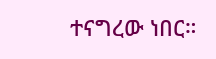ተናግረው ነበር።